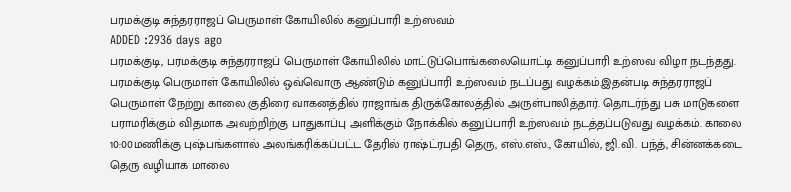பரமக்குடி சுந்தரராஜப் பெருமாள் கோயிலில் கனுப்பாரி உற்ஸவம்
ADDED :2936 days ago
பரமக்குடி, பரமக்குடி சுந்தரராஜப் பெருமாள் கோயிலில் மாட்டுப்பொங்கலையொட்டி கனுப்பாரி உற்ஸவ விழா நடந்தது. பரமக்குடி பெருமாள் கோயிலில் ஒவ்வொரு ஆண்டும் கனுப்பாரி உற்ஸவம் நடப்பது வழக்கம்.இதன்படி சுந்தரராஜப் பெருமாள் நேற்று காலை குதிரை வாகனத்தில் ராஜாங்க திருக்கோலத்தில் அருள்பாலித்தார். தொடர்ந்து பசு மாடுகளை பராமரிக்கும் விதமாக அவற்றிற்கு பாதுகாப்பு அளிக்கும் நோக்கில் கனுப்பாரி உற்ஸவம் நடத்தப்படுவது வழக்கம். காலை 10:00மணிக்கு புஷ்பங்களால் அலங்கரிக்கப்பட்ட தேரில் ராஷ்ட்ரபதி தெரு, எஸ்.எஸ்., கோயில், ஜி.வி. பந்த், சின்னக்கடை தெரு வழியாக மாலை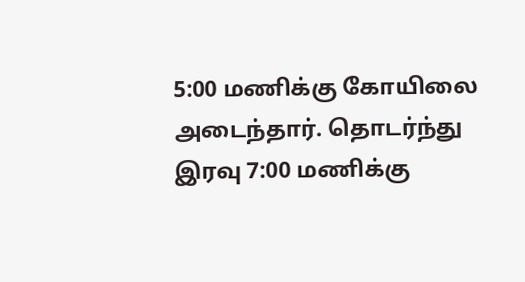5:00 மணிக்கு கோயிலை அடைந்தார். தொடர்ந்து இரவு 7:00 மணிக்கு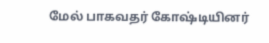மேல் பாகவதர் கோஷ்டியினர்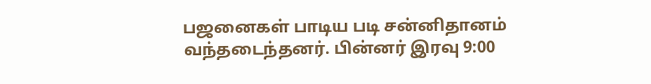பஜனைகள் பாடிய படி சன்னிதானம் வந்தடைந்தனர். பின்னர் இரவு 9:00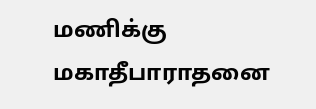மணிக்கு மகாதீபாராதனை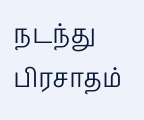நடந்து பிரசாதம்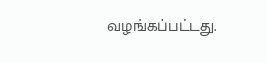வழங்கப்பட்டது.